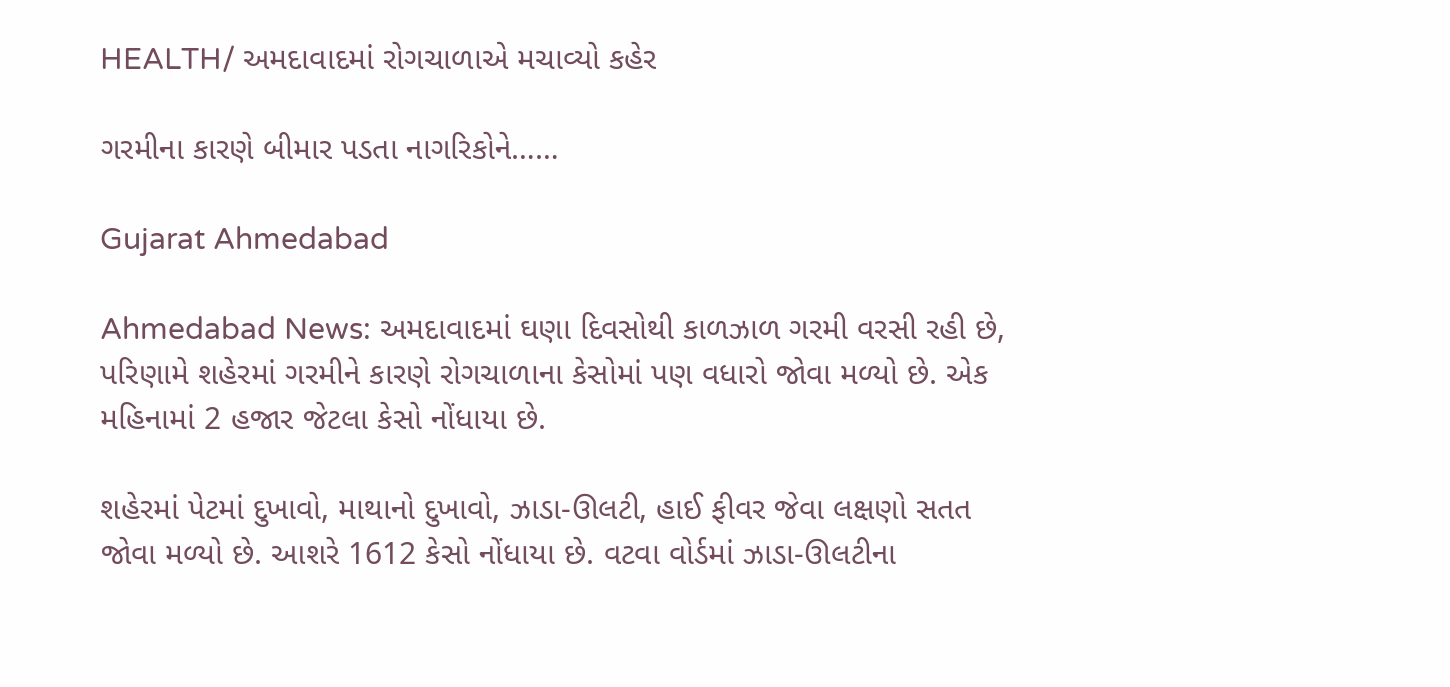HEALTH/ અમદાવાદમાં રોગચાળાએ મચાવ્યો કહેર

ગરમીના કારણે બીમાર પડતા નાગરિકોને……

Gujarat Ahmedabad

Ahmedabad News: અમદાવાદમાં ઘણા દિવસોથી કાળઝાળ ગરમી વરસી રહી છે, પરિણામે શહેરમાં ગરમીને કારણે રોગચાળાના કેસોમાં પણ વધારો જોવા મળ્યો છે. એક મહિનામાં 2 હજાર જેટલા કેસો નોંધાયા છે.

શહેરમાં પેટમાં દુખાવો, માથાનો દુખાવો, ઝાડા-ઊલટી, હાઈ ફીવર જેવા લક્ષણો સતત જોવા મળ્યો છે. આશરે 1612 કેસો નોંધાયા છે. વટવા વોર્ડમાં ઝાડા-ઊલટીના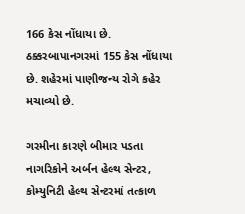166 કેસ નોંધાયા છે. ઠક્કરબાપાનગરમાં 155 કેસ નોંધાયા છે. શહેરમાં પાણીજન્ય રોગે કહેર મચાવ્યો છે.

ગરમીના કારણે બીમાર પડતા નાગરિકોને અર્બન હેલ્થ સેન્ટર, કોમ્યુનિટી હેલ્થ સેન્ટરમાં તત્કાળ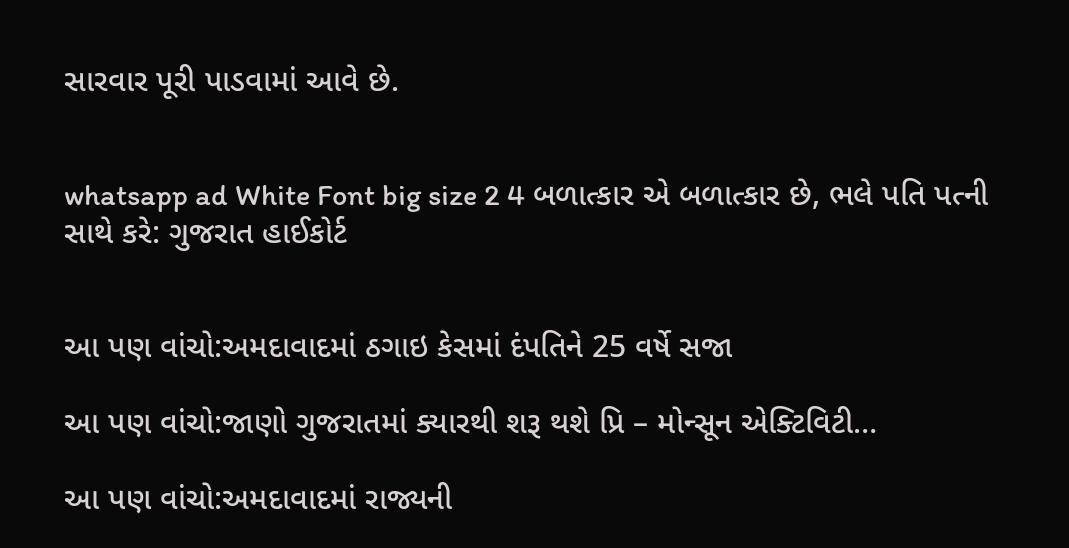સારવાર પૂરી પાડવામાં આવે છે.


whatsapp ad White Font big size 2 4 બળાત્કાર એ બળાત્કાર છે, ભલે પતિ પત્ની સાથે કરે: ગુજરાત હાઈકોર્ટ


આ પણ વાંચો:અમદાવાદમાં ઠગાઇ કેસમાં દંપતિને 25 વર્ષે સજા

આ પણ વાંચો:જાણો ગુજરાતમાં ક્યારથી શરૂ થશે પ્રિ – મોન્સૂન એક્ટિવિટી…

આ પણ વાંચો:અમદાવાદમાં રાજ્યની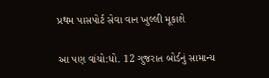પ્રથમ પાસપોર્ટ સેવા વાન ખુલ્લી મૂકાશે

આ પણ વાંચો:ધો. 12 ગુજરાત બોર્ડનું સામાન્ય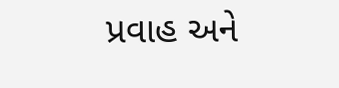પ્રવાહ અને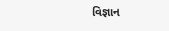વિજ્ઞાન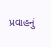પ્રવાહનું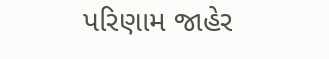પરિણામ જાહેર